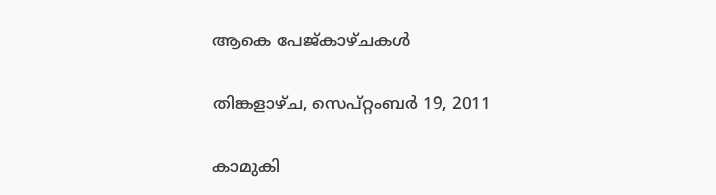ആകെ പേജ്‌കാഴ്‌ചകള്‍

തിങ്കളാഴ്‌ച, സെപ്റ്റംബർ 19, 2011

കാമുകി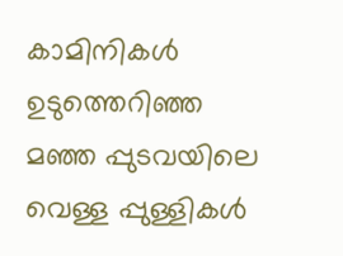കാമിനികള്‍
ഉടുത്തെറിഞ്ഞ
മഞ്ഞ പ്പുടവയിലെ
വെള്ള പ്പുള്ളികള്‍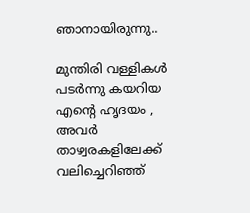ഞാനായിരുന്നു..

മുന്തിരി വള്ളികള്‍
പടര്‍ന്നു കയറിയ
എന്‍റെ ഹൃദയം ,
അവര്‍ താഴ്വരകളിലേക്ക്
വലിച്ചെറിഞ്ഞ്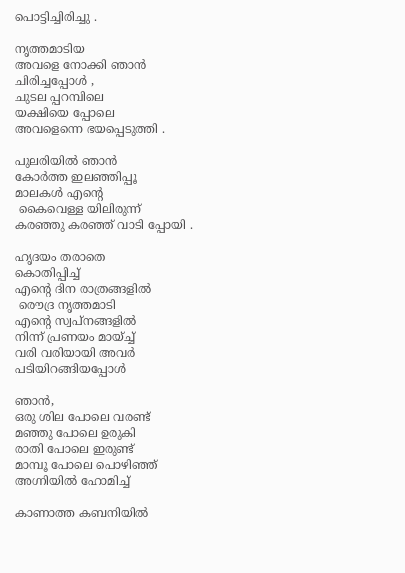പൊട്ടിച്ചിരിച്ചു .

നൃത്തമാടിയ
അവളെ നോക്കി ഞാന്‍
ചിരിച്ചപ്പോള്‍ ,
ചുടല പ്പറമ്പിലെ
യക്ഷിയെ പ്പോലെ
അവളെന്നെ ഭയപ്പെടുത്തി .

പുലരിയില്‍ ഞാന്‍
കോര്‍ത്ത ഇലഞ്ഞിപ്പൂ
മാലകള്‍ എന്‍റെ
 കൈവെള്ള യിലിരുന്ന്
കരഞ്ഞു കരഞ്ഞ് വാടി പ്പോയി .

ഹൃദയം തരാതെ
കൊതിപ്പിച്ച്
എന്‍റെ ദിന രാത്രങ്ങളില്‍
 രൌദ്ര നൃത്തമാടി
എന്‍റെ സ്വപ്നങ്ങളില്‍
നിന്ന് പ്രണയം മായ്ച്ച്
വരി വരിയായി അവര്‍
പടിയിറങ്ങിയപ്പോള്‍

ഞാന്‍,
ഒരു ശില പോലെ വരണ്ട്
മഞ്ഞു പോലെ ഉരുകി
രാതി പോലെ ഇരുണ്ട്
മാമ്പൂ പോലെ പൊഴിഞ്ഞ്
അഗ്നിയില്‍ ഹോമിച്ച്

കാണാത്ത കബനിയില്‍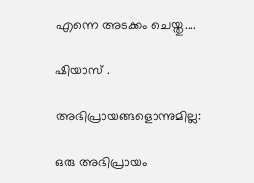എന്നെ അടക്കം ചെയ്തു....

ഷിയാസ് .

അഭിപ്രായങ്ങളൊന്നുമില്ല:

ഒരു അഭിപ്രായം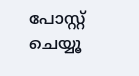പോസ്റ്റ് ചെയ്യൂ